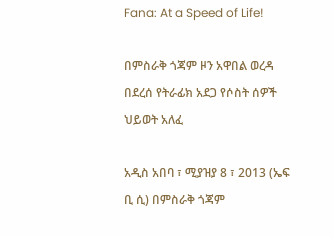Fana: At a Speed of Life!

በምስራቅ ጎጃም ዞን አዋበል ወረዳ በደረሰ የትራፊክ አደጋ የሶስት ሰዎች ህይወት አለፈ

አዲስ አበባ ፣ ሚያዝያ 8 ፣ 2013 (ኤፍ ቢ ሲ) በምስራቅ ጎጃም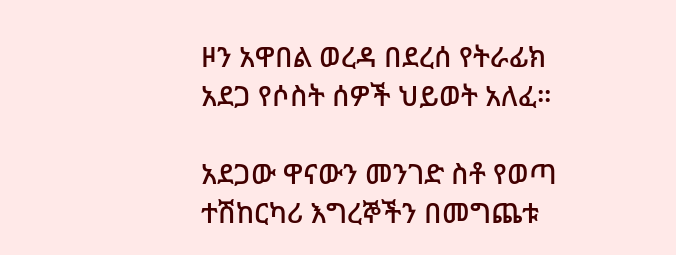ዞን አዋበል ወረዳ በደረሰ የትራፊክ አደጋ የሶስት ሰዎች ህይወት አለፈ፡፡

አደጋው ዋናውን መንገድ ስቶ የወጣ ተሽከርካሪ እግረኞችን በመግጨቱ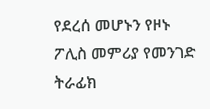የደረሰ መሆኑን የዞኑ ፖሊስ መምሪያ የመንገድ ትራፊክ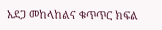አደጋ መከላከልና ቁጥጥር ክፍል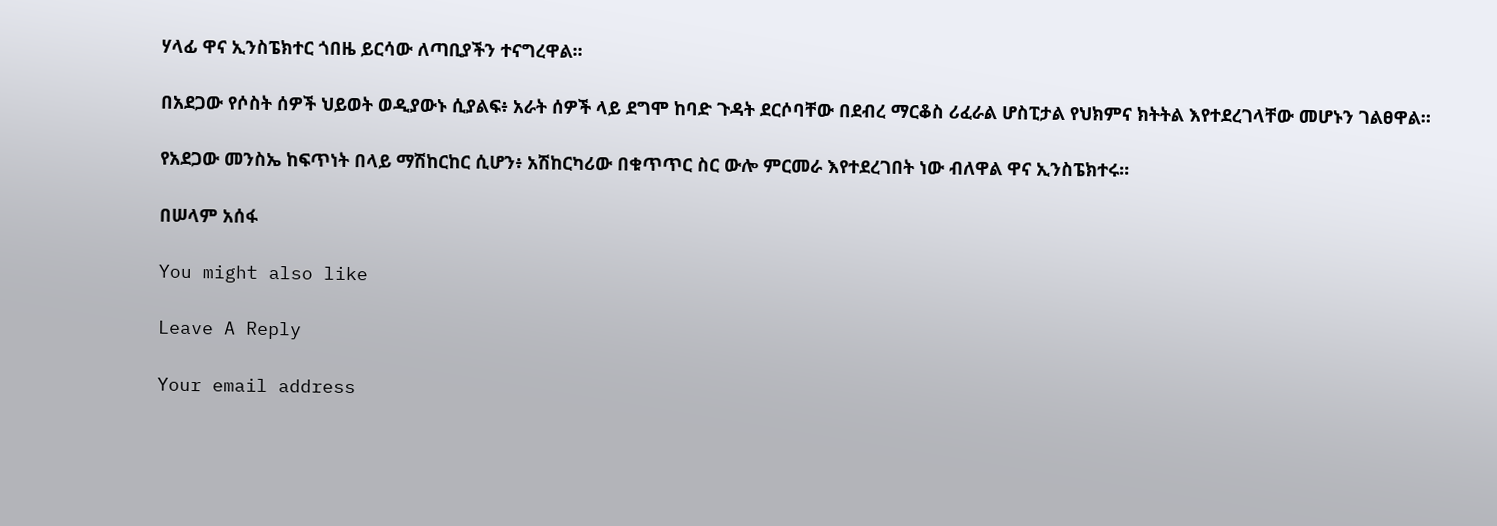ሃላፊ ዋና ኢንስፔክተር ጎበዜ ይርሳው ለጣቢያችን ተናግረዋል፡፡

በአደጋው የሶስት ሰዎች ህይወት ወዲያውኑ ሲያልፍ፥ አራት ሰዎች ላይ ደግሞ ከባድ ጉዳት ደርሶባቸው በደብረ ማርቆስ ሪፈራል ሆስፒታል የህክምና ክትትል እየተደረገላቸው መሆኑን ገልፀዋል።

የአደጋው መንስኤ ከፍጥነት በላይ ማሽከርከር ሲሆን፥ አሽከርካሪው በቁጥጥር ስር ውሎ ምርመራ እየተደረገበት ነው ብለዋል ዋና ኢንስፔክተሩ።

በሠላም አሰፋ

You might also like

Leave A Reply

Your email address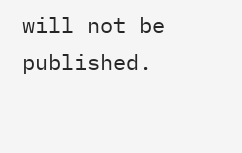will not be published.